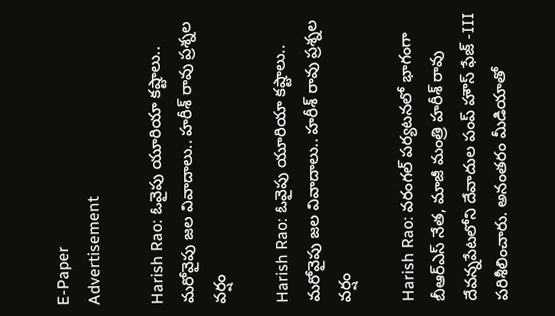E-Paper
Advertisement

Harish Rao: ఓవైపు యూరియా కష్టాలు.. మరోవైపు జల వివాదాలు.. హరీశ్ రావు ప్రశ్నల వర్షం

Harish Rao: ఓవైపు యూరియా కష్టాలు.. మరోవైపు జల వివాదాలు.. హరీశ్ రావు ప్రశ్నల వర్షం

Harish Rao: వరంగల్ పర్యటనలో భాగంగా బీఆర్ఎస్ నేత, మాజీ మంత్రి హరీశ్ రావు దేవన్నపేటలోని దేవాదుల పంప్ హౌస్ ఫేజ్ -III పరిశీలించారు. అనంతరం మీడియాతో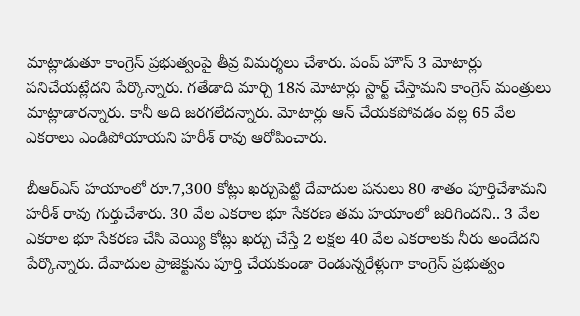మాట్లాడుతూ కాంగ్రెస్ ప్రభుత్వంపై తీవ్ర విమర్శలు చేశారు. పంప్ హౌస్ 3 మోటార్లు పనిచేయట్లేదని పేర్కొన్నారు. గతేడాది మార్చి 18న మోటార్లు స్టార్ట్ చేస్తామని కాంగ్రెస్ మంత్రులు మాట్లాడారన్నారు. కానీ అది జరగలేదన్నారు. మోటార్లు ఆన్ చేయకపోవడం వల్ల 65 వేల ఎకరాలు ఎండిపోయాయని హరీశ్ రావు ఆరోపించారు.

బీఆర్ఎస్ హయాంలో రూ.7,300 కోట్లు ఖర్చుపెట్టి దేవాదుల పనులు 80 శాతం పూర్తిచేశామని హరీశ్ రావు గుర్తుచేశారు. 30 వేల ఎకరాల భూ సేకరణ తమ హయాంలో జరిగిందని.. 3 వేల ఎకరాల భూ సేకరణ చేసి వెయ్యి కోట్లు ఖర్చు చేస్తే 2 లక్షల 40 వేల ఎకరాలకు నీరు అందేదని పేర్కొన్నారు. దేవాదుల ప్రాజెక్టును పూర్తి చేయకుండా రెండున్నరేళ్లుగా కాంగ్రెస్ ప్రభుత్వం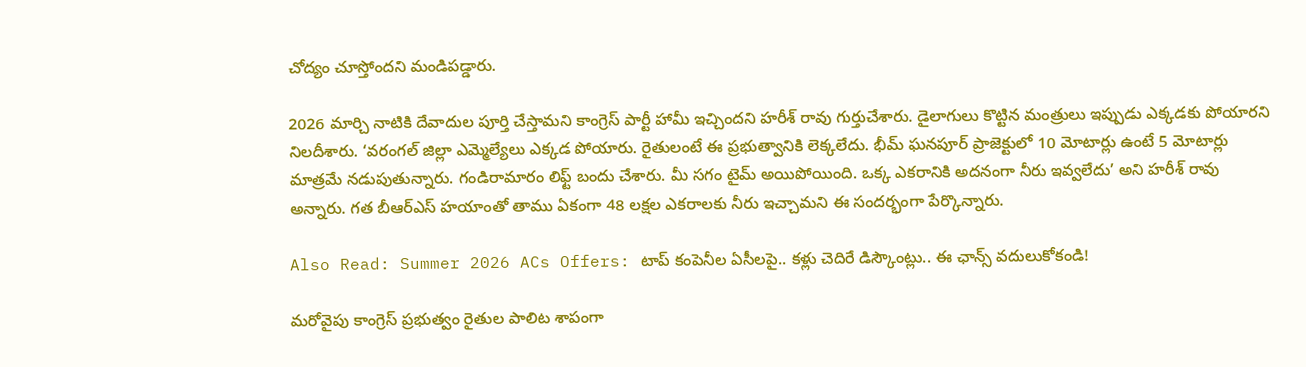చోద్యం చూస్తోందని మండిపడ్డారు.

2026 మార్చి నాటికి దేవాదుల పూర్తి చేస్తామని కాంగ్రెస్ పార్టీ హామీ ఇచ్చిందని హరీశ్ రావు గుర్తుచేశారు. డైలాగులు కొట్టిన మంత్రులు ఇప్పుడు ఎక్కడకు పోయారని నిలదీశారు. ‘వరంగల్ జిల్లా ఎమ్మెల్యేలు ఎక్కడ పోయారు. రైతులంటే ఈ ప్రభుత్వానికి లెక్కలేదు. భీమ్ ఘనపూర్ ప్రాజెక్టులో 10 మోటార్లు ఉంటే 5 మోటార్లు మాత్రమే నడుపుతున్నారు. గండిరామారం లిఫ్ట్ బందు చేశారు. మీ సగం టైమ్ అయిపోయింది. ఒక్క ఎకరానికి అదనంగా నీరు ఇవ్వలేదు’ అని హరీశ్ రావు అన్నారు. గత బీఆర్ఎస్ హయాంతో తాము ఏకంగా 48 లక్షల ఎకరాలకు నీరు ఇచ్చామని ఈ సందర్భంగా పేర్కొన్నారు.

Also Read: Summer 2026 ACs Offers: టాప్ కంపెనీల ఏసీలపై.. కళ్లు చెదిరే డిస్కౌంట్లు.. ఈ ఛాన్స్ వదులుకోకండి!

మరోవైపు కాంగ్రెస్ ప్రభుత్వం రైతుల పాలిట శాపంగా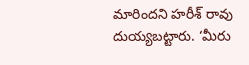మారిందని హరీశ్ రావు దుయ్యబట్టారు. ‘మీరు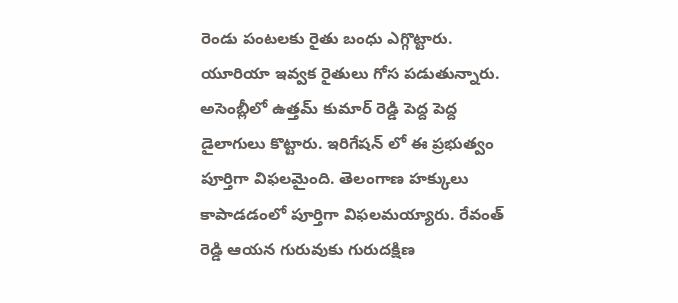రెండు పంటలకు రైతు బంధు ఎగ్గొట్టారు. యూరియా ఇవ్వక రైతులు గోస పడుతున్నారు. అసెంబ్లీలో ఉత్తమ్ కుమార్ రెడ్డి పెద్ద పెద్ద డైలాగులు కొట్టారు. ఇరిగేషన్ లో ఈ ప్రభుత్వం పూర్తిగా విఫలమైంది. తెలంగాణ హక్కులు కాపాడడంలో పూర్తిగా విఫలమయ్యారు. రేవంత్ రెడ్డి ఆయన గురువుకు గురుదక్షిణ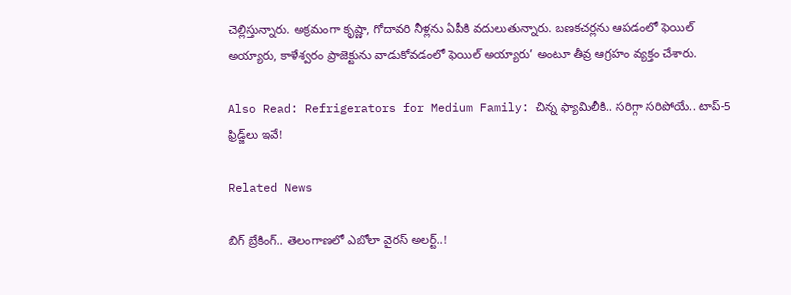చెల్లిస్తున్నారు. అక్రమంగా కృష్ణా, గోదావరి నీళ్లను ఏపీకి వదులుతున్నారు. బణకచర్లను ఆపడంలో ఫెయిల్ అయ్యారు, కాళేశ్వరం ప్రాజెక్టును వాడుకోవడంలో ఫెయిల్ అయ్యారు’ అంటూ తీవ్ర ఆగ్రహం వ్యక్తం చేశారు.

Also Read: Refrigerators for Medium Family: చిన్న ఫ్యామిలీకి.. సరిగ్గా సరిపోయే.. టాప్-5 ఫ్రిడ్జ్‌లు ఇవే!

Related News

బిగ్ బ్రేకింగ్.. తెలంగాణలో ఎబోలా వైరస్ అలర్ట్..!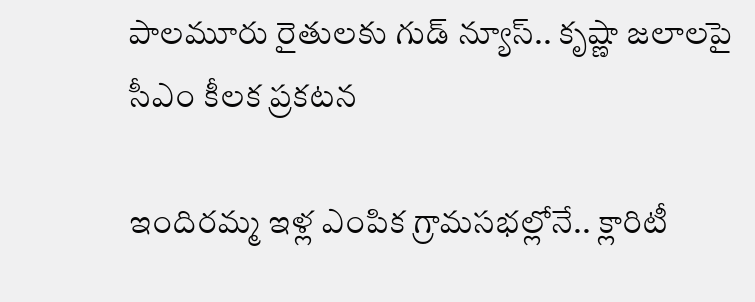పాలమూరు రైతులకు గుడ్ న్యూస్.. కృష్ణా జలాలపై సీఎం కీలక ప్రకటన

ఇందిరమ్మ ఇళ్ల ఎంపిక గ్రామసభల్లోనే.. క్లారిటీ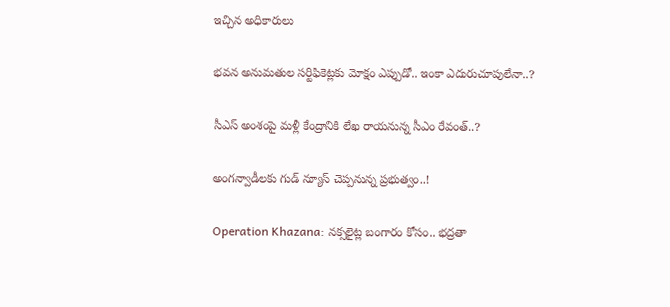ఇచ్చిన అధికారులు

భవన అనుమతుల సర్టిఫికెట్లకు మోక్షం ఎప్పుడో.. ఇంకా ఎదురుచూపులేనా..?

సీఎస్ అంశంపై మళ్లీ కేంద్రానికి లేఖ రాయనున్న సీఎం రేవంత్..?

అంగన్వాడీలకు గుడ్ న్యూస్ చెప్పనున్న ప్రభుత్వం..!

Operation Khazana: నక్సలైట్ల బంగారం కోసం.. భద్రతా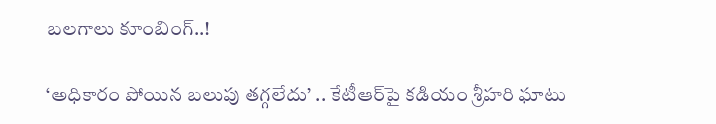బలగాలు కూంబింగ్..!

‘అధికారం పోయిన బలుపు తగ్గలేదు’ .. కేటీఆర్‌పై కడియం శ్రీహరి ఘాటు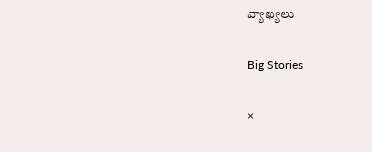వ్యాఖ్యలు

Big Stories

×